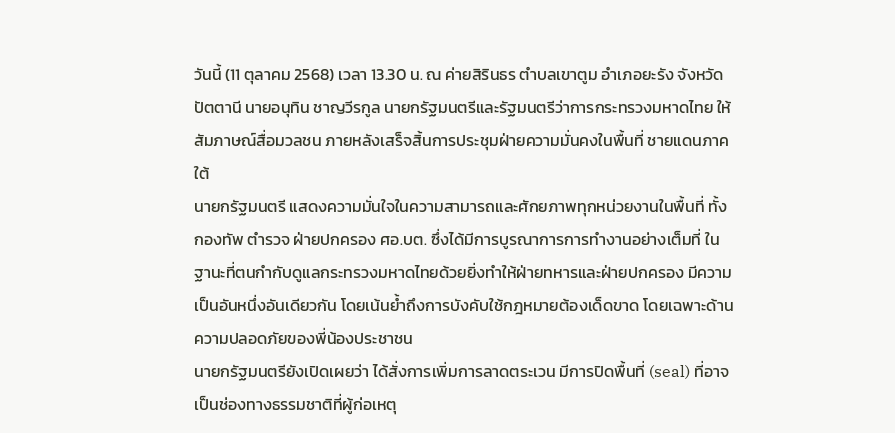วันนี้ (11 ตุลาคม 2568) เวลา 13.30 น. ณ ค่ายสิรินธร ตำบลเขาตูม อำเภอยะรัง จังหวัดปัตตานี นายอนุทิน ชาญวีรกูล นายกรัฐมนตรีและรัฐมนตรีว่าการกระทรวงมหาดไทย ให้สัมภาษณ์สื่อมวลชน ภายหลังเสร็จสิ้นการประชุมฝ่ายความมั่นคงในพื้นที่ ชายแดนภาคใต้
นายกรัฐมนตรี แสดงความมั่นใจในความสามารถและศักยภาพทุกหน่วยงานในพื้นที่ ทั้งกองทัพ ตำรวจ ฝ่ายปกครอง ศอ.บต. ซึ่งได้มีการบูรณาการการทำงานอย่างเต็มที่ ในฐานะที่ตนกำกับดูแลกระทรวงมหาดไทยด้วยยิ่งทำให้ฝ่ายทหารและฝ่ายปกครอง มีความเป็นอันหนึ่งอันเดียวกัน โดยเน้นย้ำถึงการบังคับใช้กฎหมายต้องเด็ดขาด โดยเฉพาะด้านความปลอดภัยของพี่น้องประชาชน
นายกรัฐมนตรียังเปิดเผยว่า ได้สั่งการเพิ่มการลาดตระเวน มีการปิดพื้นที่ (seal) ที่อาจเป็นช่องทางธรรมชาติที่ผู้ก่อเหตุ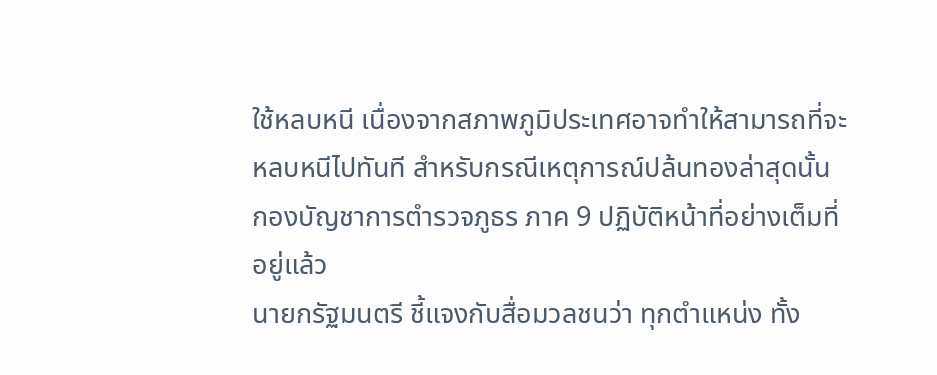ใช้หลบหนี เนื่องจากสภาพภูมิประเทศอาจทำให้สามารถที่จะหลบหนีไปทันที สำหรับกรณีเหตุการณ์ปล้นทองล่าสุดนั้น กองบัญชาการตำรวจภูธร ภาค 9 ปฏิบัติหน้าที่อย่างเต็มที่อยู่แล้ว
นายกรัฐมนตรี ชี้แจงกับสื่อมวลชนว่า ทุกตำแหน่ง ทั้ง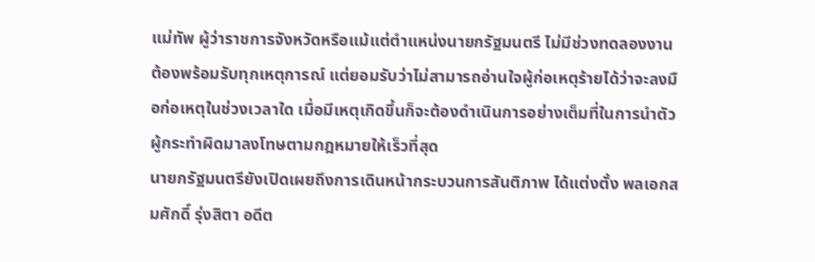แม่ทัพ ผู้ว่าราชการจังหวัดหรือแม้แต่ตำแหน่งนายกรัฐมนตรี ไม่มีช่วงทดลองงาน ต้องพร้อมรับทุกเหตุการณ์ แต่ยอมรับว่าไม่สามารถอ่านใจผู้ก่อเหตุร้ายได้ว่าจะลงมือก่อเหตุในช่วงเวลาใด เมื่อมีเหตุเกิดขึ้นก็จะต้องดำเนินการอย่างเต็มที่ในการนำตัวผู้กระทำผิดมาลงโทษตามกฎหมายให้เร็วที่สุด
นายกรัฐมนตรียังเปิดเผยถึงการเดินหน้ากระบวนการสันติภาพ ได้แต่งตั้ง พลเอกสมศักดิ์ รุ่งสิตา อดีต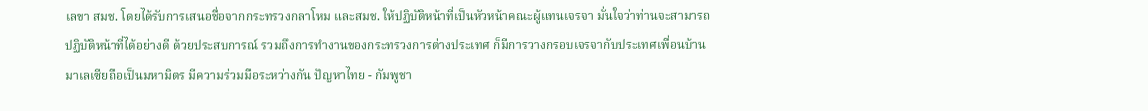เลขา สมช. โดยได้รับการเสนอชื่อจากกระทรวงกลาโหม และสมช. ให้ปฏิบัติหน้าที่เป็นหัวหน้าคณะผู้แทนเจรจา มั่นใจว่าท่านจะสามารถปฏิบัติหน้าที่ได้อย่างดี ด้วยประสบการณ์ รวมถึงการทำงานของกระทรวงการต่างประเทศ ก็มีการวางกรอบเจรจากับประเทศเพื่อนบ้าน
มาเลเซียถือเป็นมหามิตร มีความร่วมมือระหว่างกัน ปัญหาไทย - กัมพูชา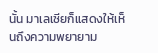นั้น มาเลเซียก็แสดงให้เห็นถึงความพยายาม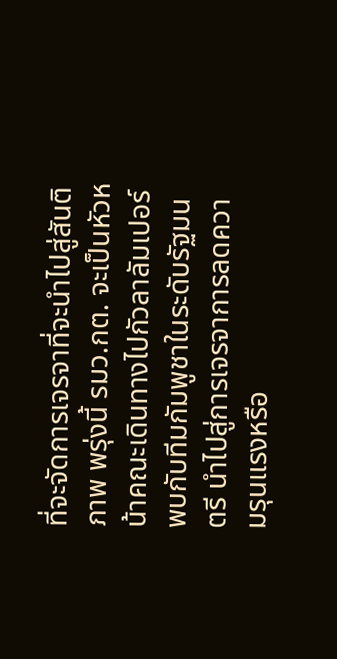ที่จะจัดการเจรจาที่จะนำไปสู่สันติภาพ พรุ่งนี้ รมว.กต. จะเป็นหัวหน้าคณะเดินทางไปกัวลาลัมเปอร์ พบกับทีมกัมพูชาในระดับรัฐมนตรี นำไปสู่การเจรจาการลดความรุนแรงหรือ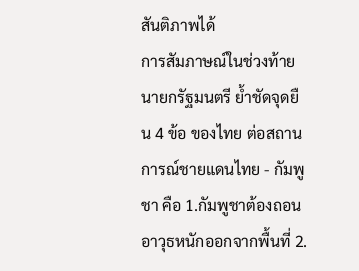สันติภาพได้
การสัมภาษณ์ในช่วงท้าย นายกรัฐมนตรี ย้ำชัดจุดยืน 4 ข้อ ของไทย ต่อสถานการณ์ชายแดนไทย - กัมพูชา คือ 1.กัมพูชาต้องถอนอาวุธหนักออกจากพื้นที่ 2.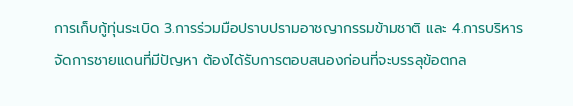การเก็บกู้ทุ่นระเบิด 3.การร่วมมือปราบปรามอาชญากรรมข้ามชาติ และ 4.การบริหารจัดการชายแดนที่มีปัญหา ต้องได้รับการตอบสนองก่อนที่จะบรรลุข้อตกล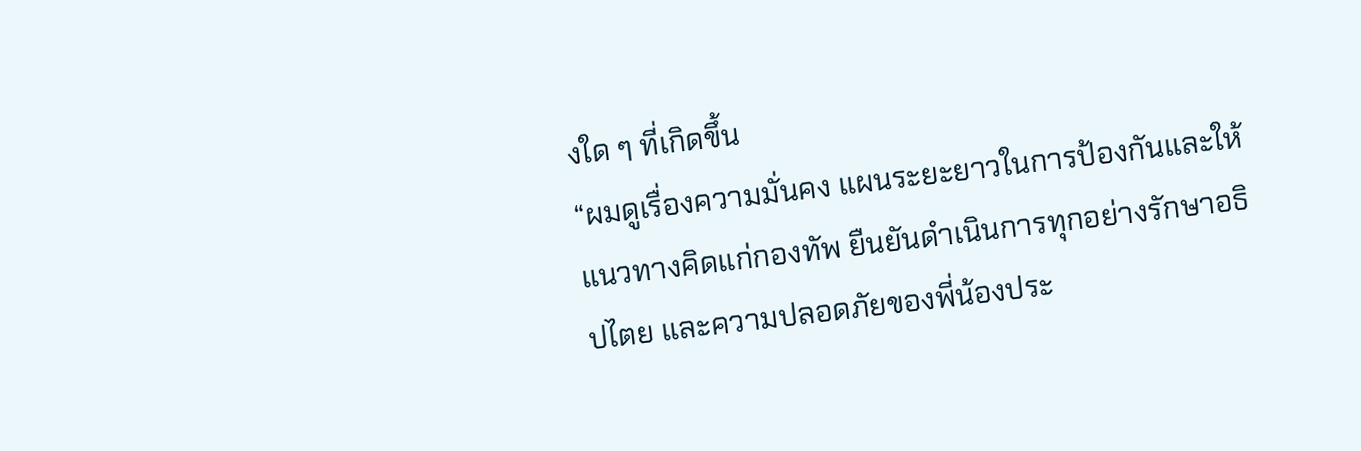งใด ๆ ที่เกิดขึ้น
“ผมดูเรื่องความมั่นคง แผนระยะยาวในการป้องกันและให้แนวทางคิดแก่กองทัพ ยืนยันดำเนินการทุกอย่างรักษาอธิปไตย และความปลอดภัยของพี่น้องประ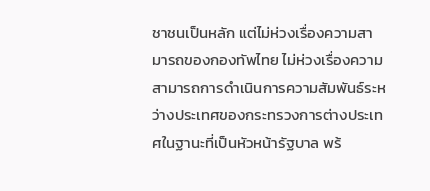ชาชนเป็นหลัก แต่ไม่ห่วงเรื่องความสามารถของกองทัพไทย ไม่ห่วงเรื่องความสามารถการดำเนินการความสัมพันธ์ระหว่างประเทศของกระทรวงการต่างประเทศในฐานะที่เป็นหัวหน้ารัฐบาล พร้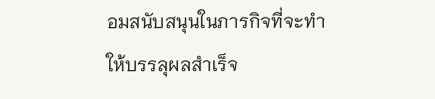อมสนับสนุนในภารกิจที่จะทำให้บรรลุผลสำเร็จ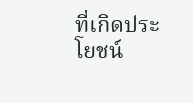ที่เกิดประโยชน์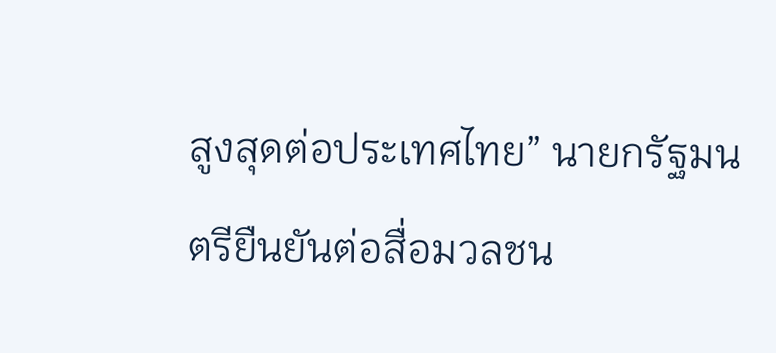สูงสุดต่อประเทศไทย” นายกรัฐมนตรียืนยันต่อสื่อมวลชน